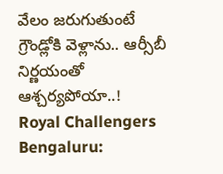వేలం జరుగుతుంటే గ్రౌండ్లోకి వెళ్లాను.. ఆర్సీబీ నిర్ణయంతో ఆశ్చర్యపోయా..!
Royal Challengers Bengaluru: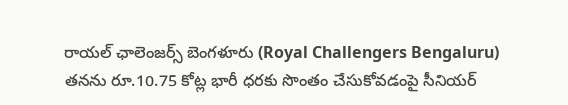రాయల్ ఛాలెంజర్స్ బెంగళూరు (Royal Challengers Bengaluru) తనను రూ.10.75 కోట్ల భారీ ధరకు సొంతం చేసుకోవడంపై సీనియర్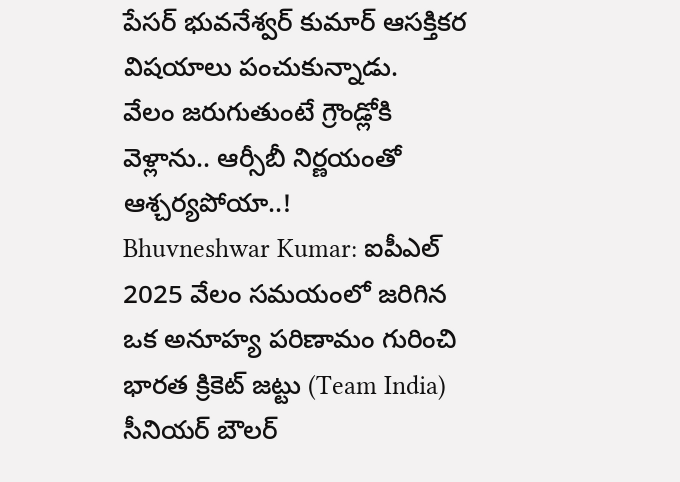పేసర్ భువనేశ్వర్ కుమార్ ఆసక్తికర విషయాలు పంచుకున్నాడు.
వేలం జరుగుతుంటే గ్రౌండ్లోకి వెళ్లాను.. ఆర్సీబీ నిర్ణయంతో ఆశ్చర్యపోయా..!
Bhuvneshwar Kumar: ఐపీఎల్ 2025 వేలం సమయంలో జరిగిన ఒక అనూహ్య పరిణామం గురించి భారత క్రికెట్ జట్టు (Team India) సీనియర్ బౌలర్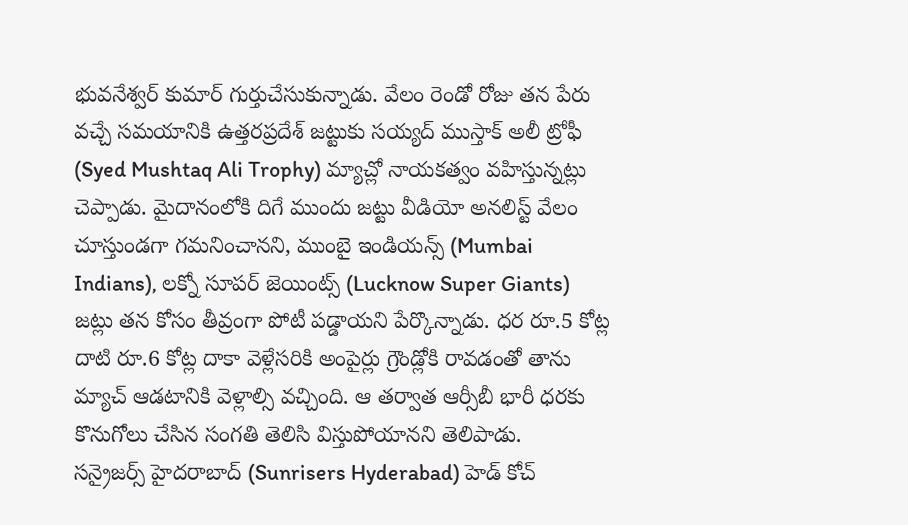భువనేశ్వర్ కుమార్ గుర్తుచేసుకున్నాడు. వేలం రెండో రోజు తన పేరు వచ్చే సమయానికి ఉత్తరప్రదేశ్ జట్టుకు సయ్యద్ ముస్తాక్ అలీ ట్రోఫీ (Syed Mushtaq Ali Trophy) మ్యాచ్లో నాయకత్వం వహిస్తున్నట్లు చెప్పాడు. మైదానంలోకి దిగే ముందు జట్టు వీడియో అనలిస్ట్ వేలం చూస్తుండగా గమనించానని, ముంబై ఇండియన్స్ (Mumbai Indians), లక్నో సూపర్ జెయింట్స్ (Lucknow Super Giants) జట్లు తన కోసం తీవ్రంగా పోటీ పడ్డాయని పేర్కొన్నాడు. ధర రూ.5 కోట్ల దాటి రూ.6 కోట్ల దాకా వెళ్లేసరికి అంపైర్లు గ్రౌండ్లోకి రావడంతో తాను మ్యాచ్ ఆడటానికి వెళ్లాల్సి వచ్చింది. ఆ తర్వాత ఆర్సీబీ భారీ ధరకు కొనుగోలు చేసిన సంగతి తెలిసి విస్తుపోయానని తెలిపాడు.
సన్రైజర్స్ హైదరాబాద్ (Sunrisers Hyderabad) హెడ్ కోచ్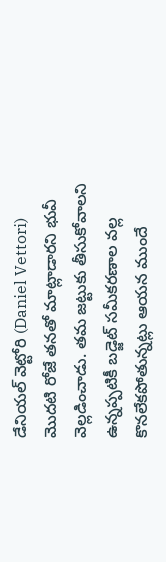డేనియల్ వెట్టోరి (Daniel Vettori) మొదటి రోజే తనతో మాట్లాడారని భువీ వెల్లడించాడు. తమ జట్టుకు తీసుకోవాలని ఉన్నప్పటికీ బడ్జెట్ సమీకరణాల వల్ల కొనలేకపోతున్నట్లు ఆయన ముందే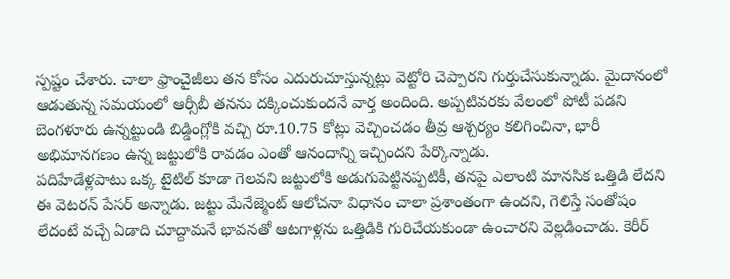స్పష్టం చేశారు. చాలా ఫ్రాంచైజీలు తన కోసం ఎదురుచూస్తున్నట్లు వెట్టోరి చెప్పారని గుర్తుచేసుకున్నాడు. మైదానంలో ఆడుతున్న సమయంలో ఆర్సీబీ తనను దక్కించుకుందనే వార్త అందింది. అప్పటివరకు వేలంలో పోటీ పడని బెంగళూరు ఉన్నట్టుండి బిడ్డింగ్లోకి వచ్చి రూ.10.75 కోట్లు వెచ్చించడం తీవ్ర ఆశ్చర్యం కలిగించినా, భారీ అభిమానగణం ఉన్న జట్టులోకి రావడం ఎంతో ఆనందాన్ని ఇచ్చిందని పేర్కొన్నాడు.
పదిహేడేళ్లపాటు ఒక్క టైటిల్ కూడా గెలవని జట్టులోకి అడుగుపెట్టినప్పటికీ, తనపై ఎలాంటి మానసిక ఒత్తిడి లేదని ఈ వెటరన్ పేసర్ అన్నాడు. జట్టు మేనేజ్మెంట్ ఆలోచనా విధానం చాలా ప్రశాంతంగా ఉందని, గెలిస్తే సంతోషం లేదంటే వచ్చే ఏడాది చూద్దామనే భావనతో ఆటగాళ్లను ఒత్తిడికి గురిచేయకుండా ఉంచారని వెల్లడించాడు. కెరీర్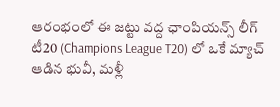ఆరంభంలో ఈ జట్టు వద్ద ఛాంపియన్స్ లీగ్ టీ20 (Champions League T20) లో ఒకే మ్యాచ్ ఆడిన భువీ, మళ్లీ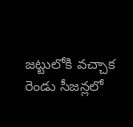జట్టులోకి వచ్చాక రెండు సీజన్లలో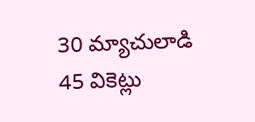30 మ్యాచులాడి 45 వికెట్లు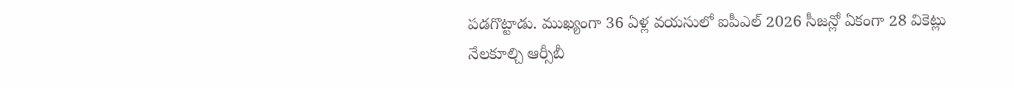పడగొట్టాడు. ముఖ్యంగా 36 ఏళ్ల వయసులో ఐపీఎల్ 2026 సీజన్లో ఏకంగా 28 వికెట్లు నేలకూల్చి ఆర్సీబీ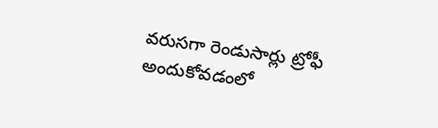వరుసగా రెండుసార్లు ట్రోఫీ అందుకోవడంలో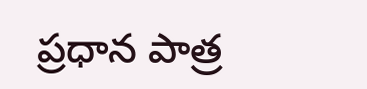ప్రధాన పాత్ర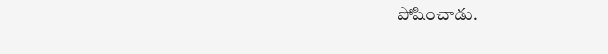పోషించాడు.